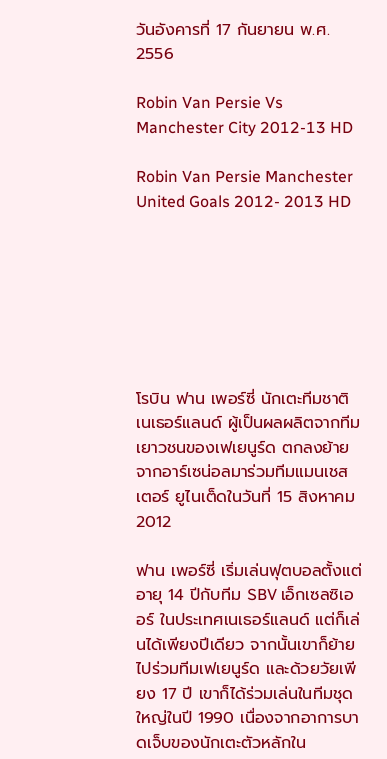วันอังคารที่ 17 กันยายน พ.ศ. 2556

Robin Van Persie Vs Manchester City 2012-13 HD

Robin Van Persie Manchester United Goals 2012- 2013 HD







โรบิน ฟาน เพอร์ซี่ นักเตะทีมชาติเนเธอร์แลนด์ ผู้เป็นผลผลิตจากทีมเยาวชนของเฟเยนูร์ด ตกลงย้ายจากอาร์เซน่อลมาร่วมทีมแมนเชสเตอร์ ยูไนเต็ดในวันที่ 15 สิงหาคม 2012

ฟาน เพอร์ซี่ เริ่มเล่นฟุตบอลตั้งแต่อายุ 14 ปีกับทีม SBV เอ็กเซลซิเออร์ ในประเทศเนเธอร์แลนด์ แต่ก็เล่นได้เพียงปีเดียว จากนั้นเขาก็ย้ายไปร่วมทีมเฟเยนูร์ด และด้วยวัยเพียง 17 ปี เขาก็ได้ร่วมเล่นในทีมชุดใหญ่ในปี 1990 เนื่องจากอาการบาดเจ็บของนักเตะตัวหลักใน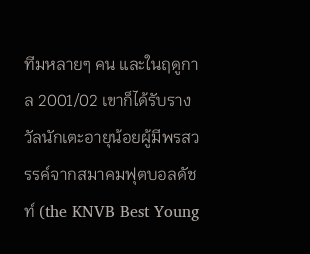ทีมหลายๆ คน และในฤดูกาล 2001/02 เขาก็ได้รับรางวัลนักเตะอายุน้อยผู้มีพรสวรรค์จากสมาคมฟุตบอลดัชท์ (the KNVB Best Young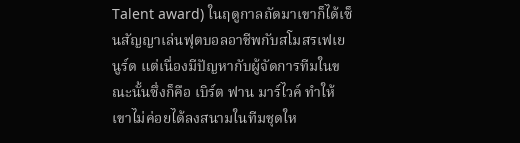Talent award) ในฤดูกาลถัดมาเขาก็ได้เซ็นสัญญาเล่นฟุตบอลอาชีพกับสโมสรเฟเยนูร์ด แต่เนื่องมีปัญหากับผู้จัดการทีมในขณะนั้นซึ่งก็คือ เบิร์ต ฟาน มาร์ไวค์ ทำให้เขาไม่ค่อยได้ลงสนามในทีมชุดให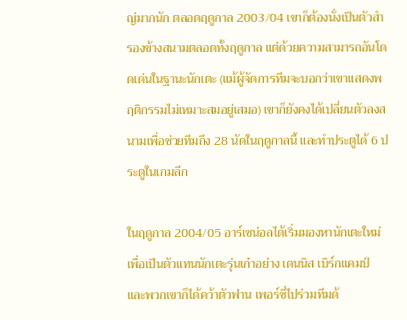ญ่มากนัก ตลอดฤดูกาล 2003/04 เขาก็ต้องนั่งเป็นตัวสำรองข้างสนามตลอดทั้งฤดูกาล แต่ด้วยความสามารถอันโดดเด่นในฐานะนักเตะ (แม้ผู้จัดการทีมจะบอกว่าเขาแสดงพฤติกรรมไม่เหมาะสมอยู่เสมอ) เขาก็ยังคงได้เปลี่ยนตัวลงสนามเพื่อช่วยทีมถึง 28 นัดในฤดูกาลนี้ และทำประตูได้ 6 ประตูในเกมลีก

ในฤดูกาล 2004/05 อาร์เซน่อลได้เริ่มมองหานักเตะใหม่เพื่อเป็นตัวแทนนักเตะรุ่นเก๋าอย่าง เดนนิส เบิร์กแคมป์ และพวกเขาก็ได้คว้าตัวฟาน เพอร์ซี่ไปร่วมทีมด้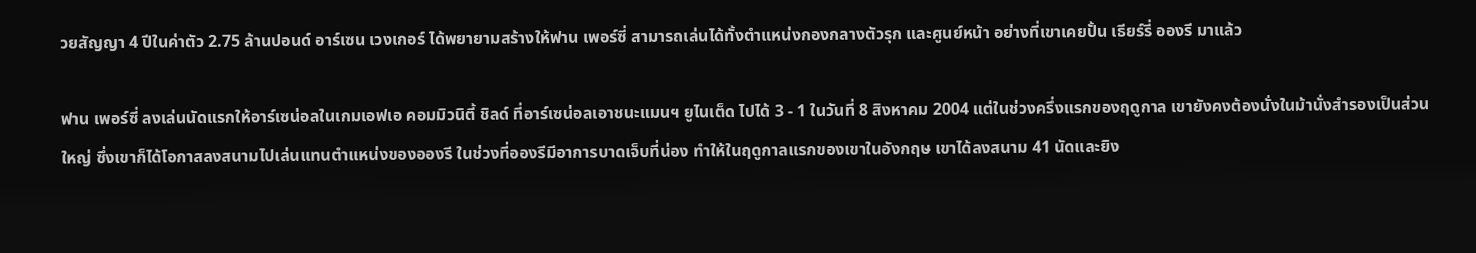วยสัญญา 4 ปีในค่าตัว 2.75 ล้านปอนด์ อาร์เซน เวงเกอร์ ได้พยายามสร้างให้ฟาน เพอร์ซี่ สามารถเล่นได้ทั้งตำแหน่งกองกลางตัวรุก และศูนย์หน้า อย่างที่เขาเคยปั้น เธียร์รี่ อองรี มาแล้ว

ฟาน เพอร์ซี่ ลงเล่นนัดแรกให้อาร์เซน่อลในเกมเอฟเอ คอมมิวนิตี้ ชิลด์ ที่อาร์เซน่อลเอาชนะแมนฯ ยูไนเต็ด ไปได้ 3 - 1 ในวันที่ 8 สิงหาคม 2004 แต่ในช่วงครึ่งแรกของฤดูกาล เขายังคงต้องนั่งในม้านั่งสำรองเป็นส่วนใหญ่ ซึ่งเขาก็ได้โอกาสลงสนามไปเล่นแทนตำแหน่งของอองรี ในช่วงที่อองรีมีอาการบาดเจ็บที่น่อง ทำให้ในฤดูกาลแรกของเขาในอังกฤษ เขาได้ลงสนาม 41 นัดและยิง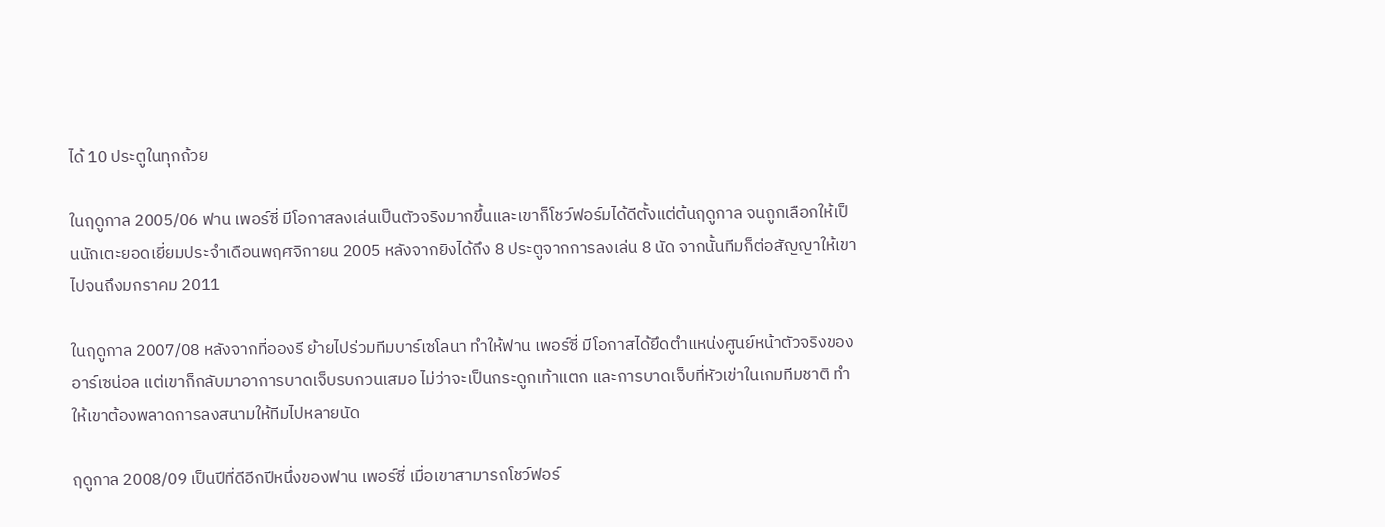ได้ 10 ประตูในทุกถ้วย

ในฤดูกาล 2005/06 ฟาน เพอร์ซี่ มีโอกาสลงเล่นเป็นตัวจริงมากขึ้นและเขาก็โชว์ฟอร์มได้ดีตั้งแต่ต้นฤดูกาล จนถูกเลือกให้เป็นนักเตะยอดเยี่ยมประจำเดือนพฤศจิกายน 2005 หลังจากยิงได้ถึง 8 ประตูจากการลงเล่น 8 นัด จากนั้นทีมก็ต่อสัญญาให้เขาไปจนถึงมกราคม 2011

ในฤดูกาล 2007/08 หลังจากที่อองรี ย้ายไปร่วมทีมบาร์เซโลนา ทำให้ฟาน เพอร์ซี่ มีโอกาสได้ยึดตำแหน่งศูนย์หน้าตัวจริงของอาร์เซน่อล แต่เขาก็กลับมาอาการบาดเจ็บรบกวนเสมอ ไม่ว่าจะเป็นกระดูกเท้าแตก และการบาดเจ็บที่หัวเข่าในเกมทีมชาติ ทำให้เขาต้องพลาดการลงสนามให้ทีมไปหลายนัด

ฤดูกาล 2008/09 เป็นปีที่ดีอีกปีหนึ่งของฟาน เพอร์ซี่ เมื่อเขาสามารถโชว์ฟอร์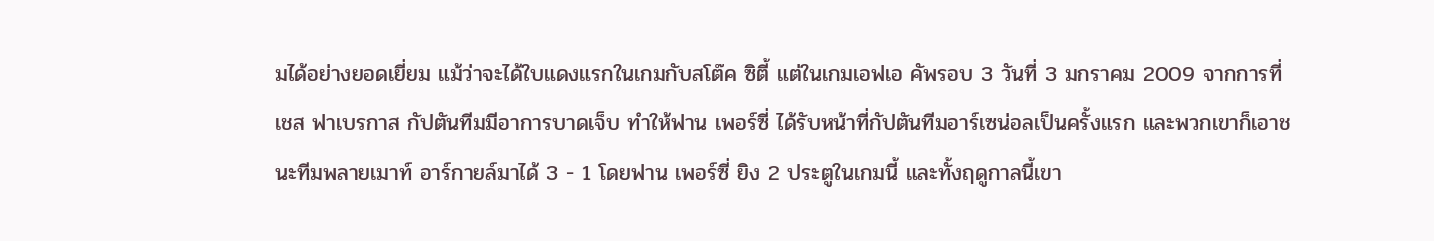มได้อย่างยอดเยี่ยม แม้ว่าจะได้ใบแดงแรกในเกมกับสโต๊ค ซิตี้ แต่ในเกมเอฟเอ คัพรอบ 3 วันที่ 3 มกราคม 2009 จากการที่ เชส ฟาเบรกาส กัปตันทีมมีอาการบาดเจ็บ ทำให้ฟาน เพอร์ซี่ ได้รับหน้าที่กัปตันทีมอาร์เซน่อลเป็นครั้งแรก และพวกเขาก็เอาชนะทีมพลายเมาท์ อาร์กายล์มาได้ 3 - 1 โดยฟาน เพอร์ซี่ ยิง 2 ประตูในเกมนี้ และทั้งฤดูกาลนี้เขา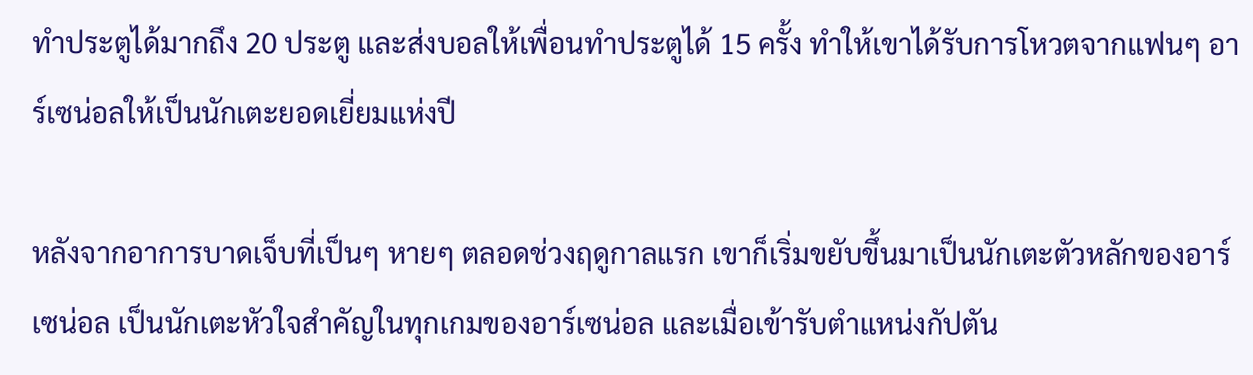ทำประตูได้มากถึง 20 ประตู และส่งบอลให้เพื่อนทำประตูได้ 15 ครั้ง ทำให้เขาได้รับการโหวตจากแฟนๆ อาร์เซน่อลให้เป็นนักเตะยอดเยี่ยมแห่งปี

หลังจากอาการบาดเจ็บที่เป็นๆ หายๆ ตลอดช่วงฤดูกาลแรก เขาก็เริ่มขยับขึ้นมาเป็นนักเตะตัวหลักของอาร์เซน่อล เป็นนักเตะหัวใจสำคัญในทุกเกมของอาร์เซน่อล และเมื่อเข้ารับตำแหน่งกัปตัน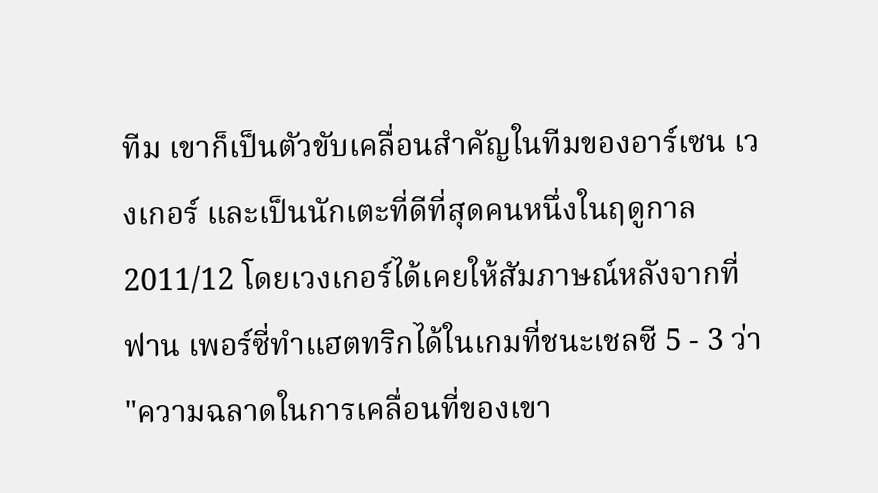ทีม เขาก็เป็นตัวขับเคลื่อนสำคัญในทีมของอาร์เซน เวงเกอร์ และเป็นนักเตะที่ดีที่สุดคนหนึ่งในฤดูกาล 2011/12 โดยเวงเกอร์ได้เคยให้สัมภาษณ์หลังจากที่ฟาน เพอร์ซี่ทำแฮตทริกได้ในเกมที่ชนะเชลซี 5 - 3 ว่า "ความฉลาดในการเคลื่อนที่ของเขา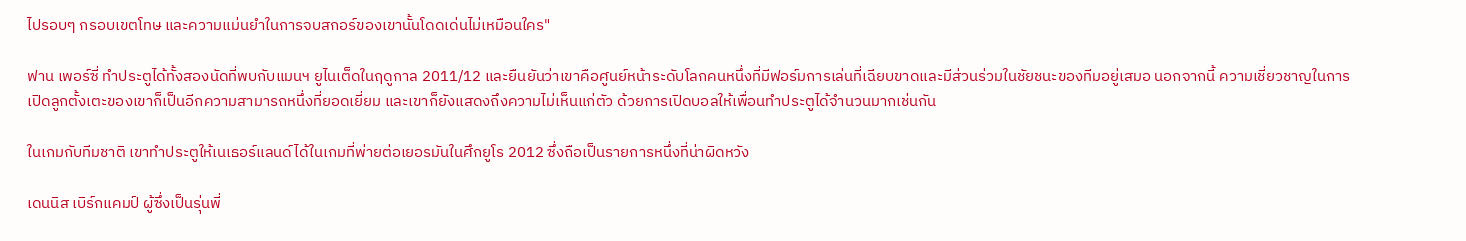ไปรอบๆ กรอบเขตโทษ และความแม่นยำในการจบสกอร์ของเขานั้นโดดเด่นไม่เหมือนใคร"

ฟาน เพอร์ซี่ ทำประตูได้ทั้งสองนัดที่พบกับแมนฯ ยูไนเต็ดในฤดูกาล 2011/12 และยืนยันว่าเขาคือศูนย์หน้าระดับโลกคนหนึ่งที่มีฟอร์มการเล่นที่เฉียบขาดและมีส่วนร่วมในชัยชนะของทีมอยู่เสมอ นอกจากนี้ ความเชี่ยวชาญในการเปิดลูกตั้งเตะของเขาก็เป็นอีกความสามารถหนึ่งที่ยอดเยี่ยม และเขาก็ยังแสดงถึงความไม่เห็นแก่ตัว ด้วยการเปิดบอลให้เพื่อนทำประตูได้จำนวนมากเช่นกัน

ในเกมกับทีมชาติ เขาทำประตูให้เนเธอร์แลนด์ได้ในเกมที่พ่ายต่อเยอรมันในศึกยูโร 2012 ซึ่งถือเป็นรายการหนึ่งที่น่าผิดหวัง

เดนนิส เบิร์กแคมป์ ผู้ซึ่งเป็นรุ่นพี่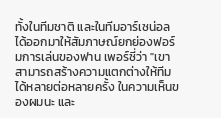ทั้งในทีมชาติ และในทีมอาร์เซน่อล ได้ออกมาให้สัมภาษณ์ยกย่องฟอร์มการเล่นของฟาน เพอร์ซี่ว่า "เขาสามารถสร้างความแตกต่างให้ทีมได้หลายต่อหลายครั้ง ในความเห็นของผมนะ และ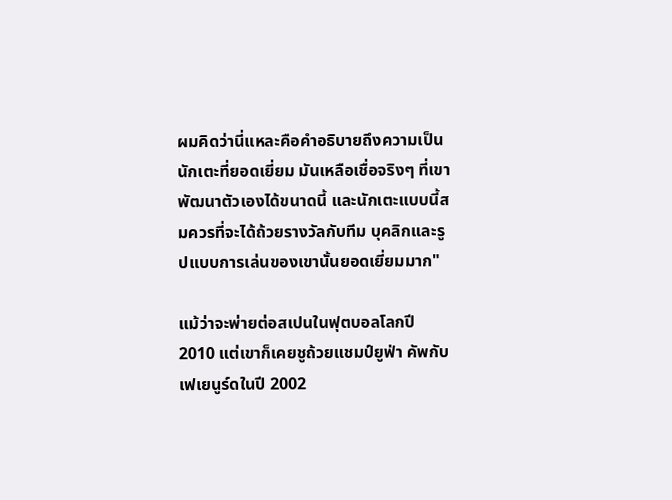ผมคิดว่านี่แหละคือคำอธิบายถึงความเป็นนักเตะที่ยอดเยี่ยม มันเหลือเชื่อจริงๆ ที่เขาพัฒนาตัวเองได้ขนาดนี้ และนักเตะแบบนี้สมควรที่จะได้ถ้วยรางวัลกับทีม บุคลิกและรูปแบบการเล่นของเขานั้นยอดเยี่ยมมาก"

แม้ว่าจะพ่ายต่อสเปนในฟุตบอลโลกปี 2010 แต่เขาก็เคยชูถ้วยแชมป์ยูฟ่า คัพกับเฟเยนูร์ดในปี 2002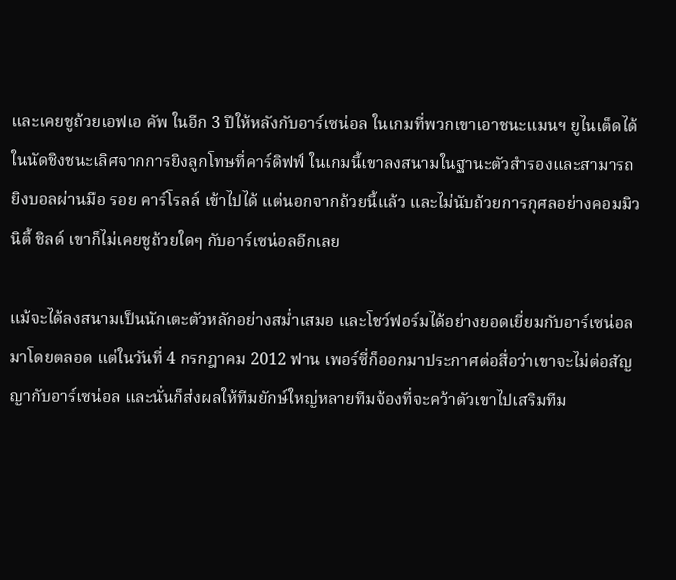และเคยชูถ้วยเอฟเอ คัพ ในอีก 3 ปีให้หลังกับอาร์เซน่อล ในเกมที่พวกเขาเอาชนะแมนฯ ยูไนเต็ดได้ในนัดชิงชนะเลิศจากการยิงลูกโทษที่คาร์ดิฟฟ์ ในเกมนี้เขาลงสนามในฐานะตัวสำรองและสามารถยิงบอลผ่านมือ รอย คาร์โรลล์ เข้าไปได้ แต่นอกจากถ้วยนี้แล้ว และไม่นับถ้วยการกุศลอย่างคอมมิวนิตี้ ชิลด์ เขาก็ไม่เคยชูถ้วยใดๆ กับอาร์เซน่อลอีกเลย

แม้จะได้ลงสนามเป็นนักเตะตัวหลักอย่างสม่ำเสมอ และโชว์ฟอร์มได้อย่างยอดเยี่ยมกับอาร์เซน่อลมาโดยตลอด แต่ในวันที่ 4 กรกฎาคม 2012 ฟาน เพอร์ซี่ก็ออกมาประกาศต่อสื่อว่าเขาจะไม่ต่อสัญญากับอาร์เซน่อล และนั่นก็ส่งผลให้ทีมยักษ์ใหญ่หลายทีมจ้องที่จะคว้าตัวเขาไปเสริมทีม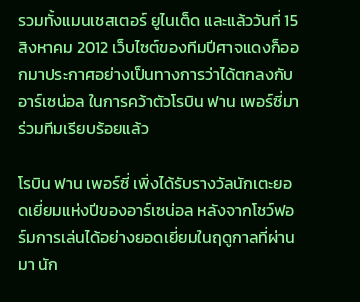รวมทั้งแมนเชสเตอร์ ยูไนเต็ด และแล้ววันที่ 15 สิงหาคม 2012 เว็บไซต์ของทีมปีศาจแดงก็ออกมาประกาศอย่างเป็นทางการว่าได้ตกลงกับอาร์เซน่อล ในการคว้าตัวโรบิน ฟาน เพอร์ซี่มาร่วมทีมเรียบร้อยแล้ว

โรบิน ฟาน เพอร์ซี่ เพิ่งได้รับรางวัลนักเตะยอดเยี่ยมแห่งปีของอาร์เซน่อล หลังจากโชว์ฟอร์มการเล่นได้อย่างยอดเยี่ยมในฤดูกาลที่ผ่านมา นัก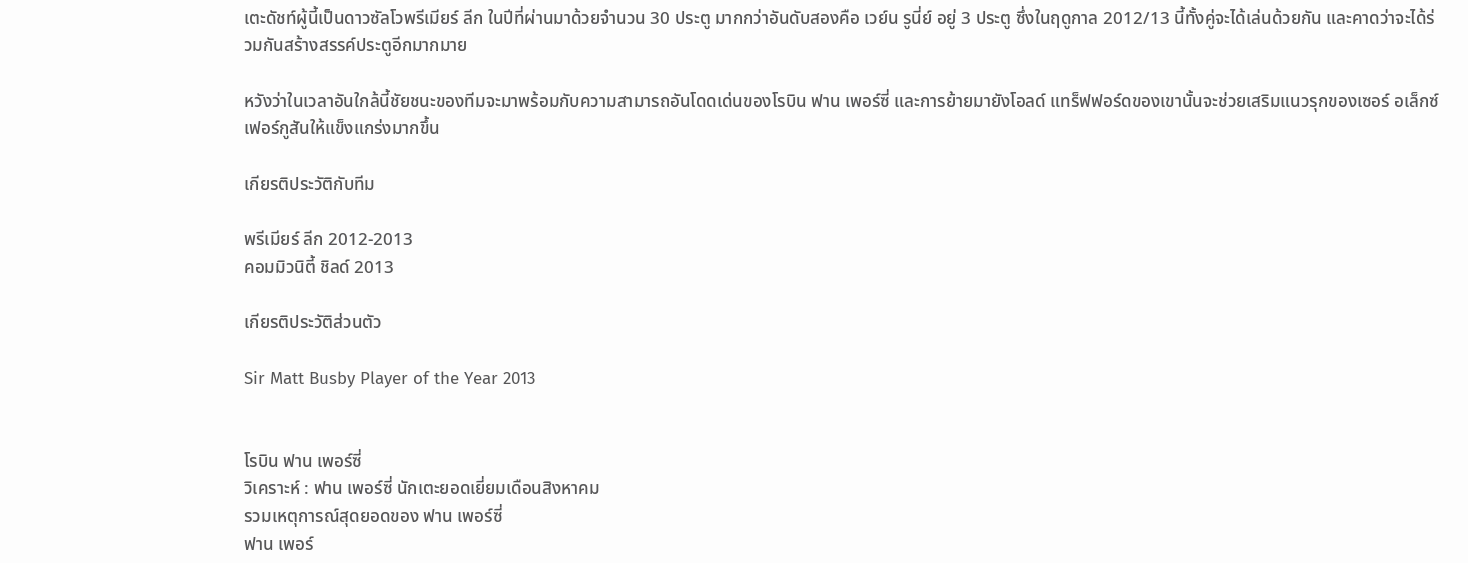เตะดัชท์ผู้นี้เป็นดาวซัลโวพรีเมียร์ ลีก ในปีที่ผ่านมาด้วยจำนวน 30 ประตู มากกว่าอันดับสองคือ เวย์น รูนี่ย์ อยู่ 3 ประตู ซึ่งในฤดูกาล 2012/13 นี้ทั้งคู่จะได้เล่นด้วยกัน และคาดว่าจะได้ร่วมกันสร้างสรรค์ประตูอีกมากมาย

หวังว่าในเวลาอันใกล้นี้ชัยชนะของทีมจะมาพร้อมกับความสามารถอันโดดเด่นของโรบิน ฟาน เพอร์ซี่ และการย้ายมายังโอลด์ แทร็ฟฟอร์ดของเขานั้นจะช่วยเสริมแนวรุกของเซอร์ อเล็กซ์ เฟอร์กูสันให้แข็งแกร่งมากขึ้น

เกียรติประวัติกับทีม

พรีเมียร์ ลีก 2012-2013
คอมมิวนิตี้ ชิลด์ 2013

เกียรติประวัติส่วนตัว

Sir Matt Busby Player of the Year 2013


โรบิน ฟาน เพอร์ซี่
วิเคราะห์ : ฟาน เพอร์ซี่ นักเตะยอดเยี่ยมเดือนสิงหาคม
รวมเหตุการณ์สุดยอดของ ฟาน เพอร์ซี่
ฟาน เพอร์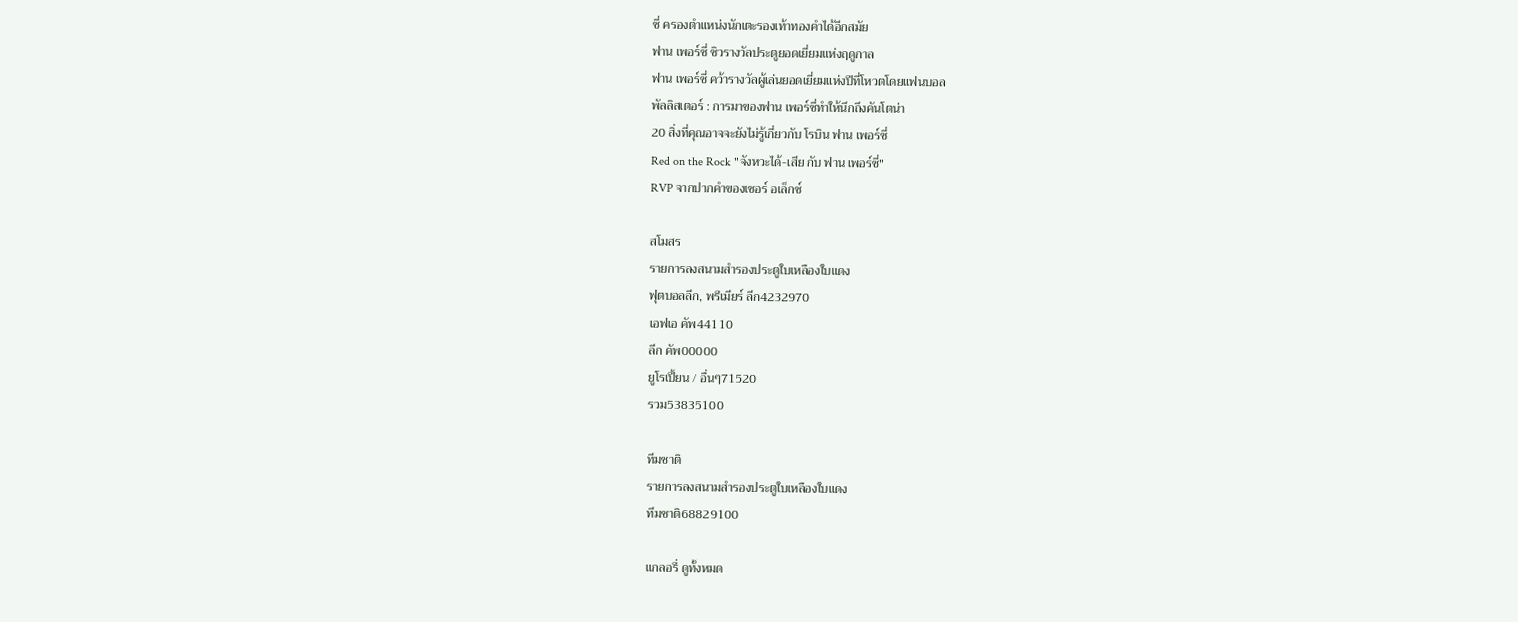ซี่ ครองตำแหน่งนักเตะรองเท้าทองคำได้อีกสมัย
ฟาน เพอร์ซี่ ซิวรางวัลประตูยอดเยี่ยมแห่งฤดูกาล
ฟาน เพอร์ซี่ คว้ารางวัลผู้เล่นยอดเยี่ยมแห่งปีที่โหวตโดยแฟนบอล
พัลลิสเตอร์ : การมาของฟาน เพอร์ซี่ทำให้นึกถึงคันโตน่า
20 สิ่งที่คุณอาจจะยังไม่รู้เกี่ยวกับ โรบิน ฟาน เพอร์ซี่
Red on the Rock "จังหวะได้-เสีย กับ ฟาน เพอร์ซี่"
RVP จากปากคำของเซอร์ อเล็กซ์

สโมสร
รายการลงสนามสำรองประตูใบเหลืองใบแดง
ฟุตบอลลีก, พรีเมียร์ ลีก4232970
เอฟเอ คัพ44110
ลีก คัพ00000
ยูโรเปี้ยน / อื่นๆ71520
รวม53835100

ทีมชาติ
รายการลงสนามสำรองประตูใบเหลืองใบแดง
ทีมชาติ68829100

แกลอรี่ ดูทั้งหมด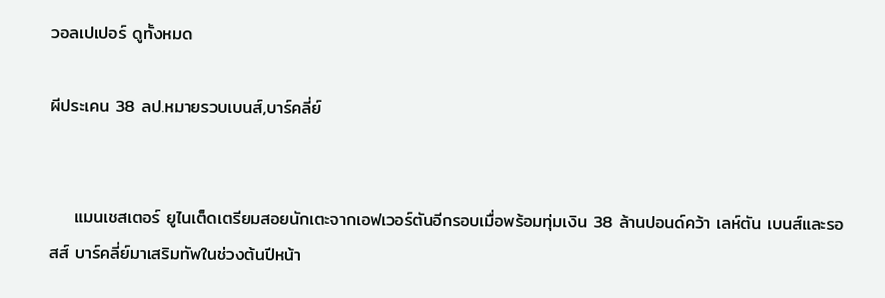วอลเปเปอร์ ดูทั้งหมด

ผีประเคน 38 ลป.หมายรวบเบนส์,บาร์คลี่ย์


    แมนเชสเตอร์ ยูไนเต็ดเตรียมสอยนักเตะจากเอฟเวอร์ตันอีกรอบเมื่อพร้อมทุ่มเงิน 38 ล้านปอนด์คว้า เลห์ตัน เบนส์และรอสส์ บาร์คลี่ย์มาเสริมทัพในช่วงต้นปีหน้า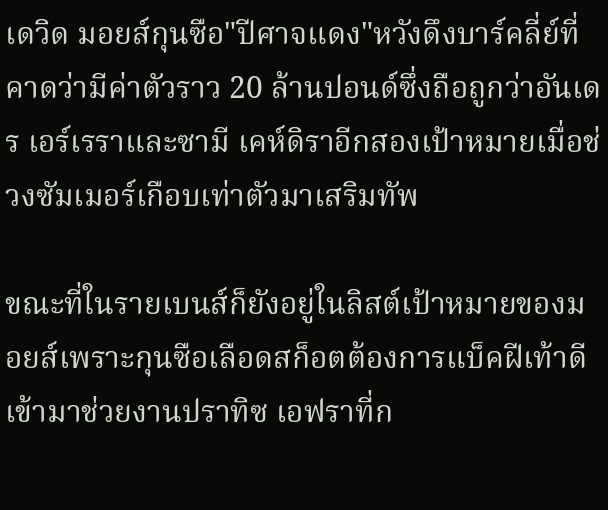เดวิด มอยส์กุนซือ"ปีศาจแดง"หวังดึงบาร์คลี่ย์ที่คาดว่ามีค่าตัวราว 20 ล้านปอนด์ซึ่งถือถูกว่าอันเดร เอร์เรราและซามี เคห์ดิราอีกสองเป้าหมายเมื่อช่วงซัมเมอร์เกือบเท่าตัวมาเสริมทัพ

ขณะที่ในรายเบนส์ก็ยังอยู่ในลิสต์เป้าหมายของมอยส์เพราะกุนซือเลือดสก็อตต้องการแบ็คฝีเท้าดีเข้ามาช่วยงานปราทิซ เอฟราที่ก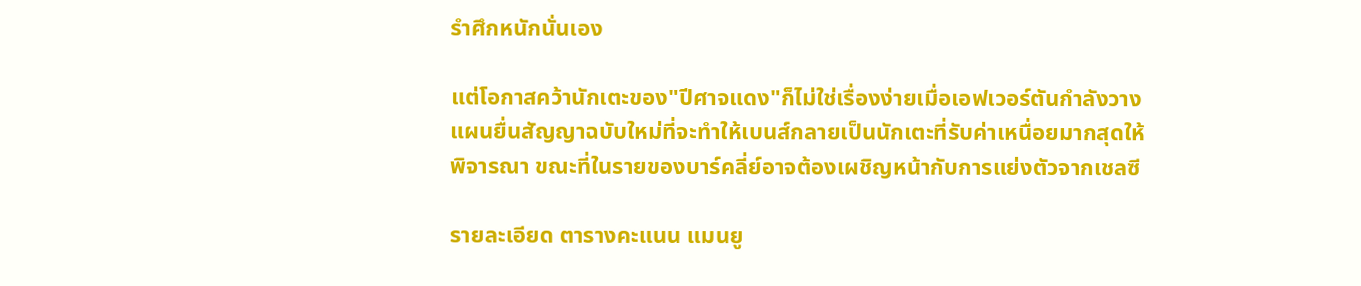รำศึกหนักนั่นเอง

แต่โอกาสคว้านักเตะของ"ปีศาจแดง"ก็ไม่ใช่เรื่องง่ายเมื่อเอฟเวอร์ตันกำลังวางแผนยื่นสัญญาฉบับใหม่ที่จะทำให้เบนส์กลายเป็นนักเตะที่รับค่าเหนื่อยมากสุดให้พิจารณา ขณะที่ในรายของบาร์คลี่ย์อาจต้องเผชิญหน้ากับการแย่งตัวจากเชลซี

รายละเอียด ตารางคะแนน แมนยู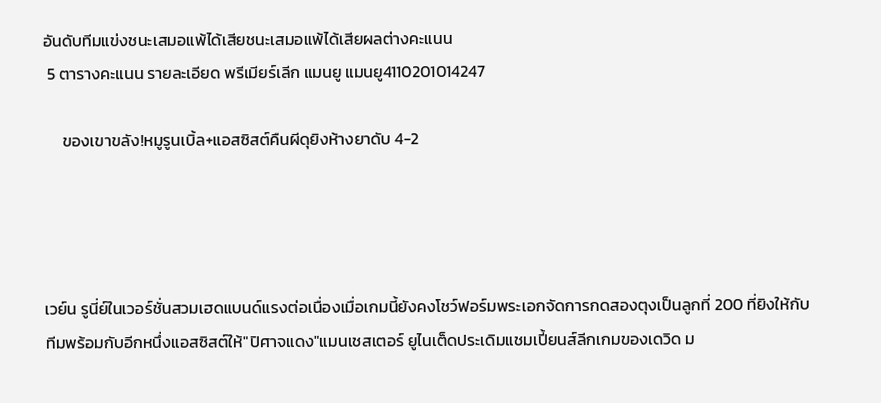อันดับทีมแข่งชนะเสมอแพ้ได้เสียชนะเสมอแพ้ได้เสียผลต่างคะแนน
 5 ตารางคะแนน รายละเอียด พรีเมียร์เลีก แมนยู แมนยู4110201014247

     ของเขาขลัง!หมูรูนเบิ้ล+แอสซิสต์คืนผีดุยิงห้างยาดับ 4-2




เวย์น รูนี่ย์ในเวอร์ชั่นสวมเฮดแบนด์แรงต่อเนื่องเมื่อเกมนี้ยังคงโชว์ฟอร์มพระเอกจัดการกดสองตุงเป็นลูกที่ 200 ที่ยิงให้กับทีมพร้อมกับอีกหนึ่งแอสซิสต์ให้"ปิศาจแดง"แมนเชสเตอร์ ยูไนเต็ดประเดิมแชมเปี้ยนส์ลีกเกมของเดวิด ม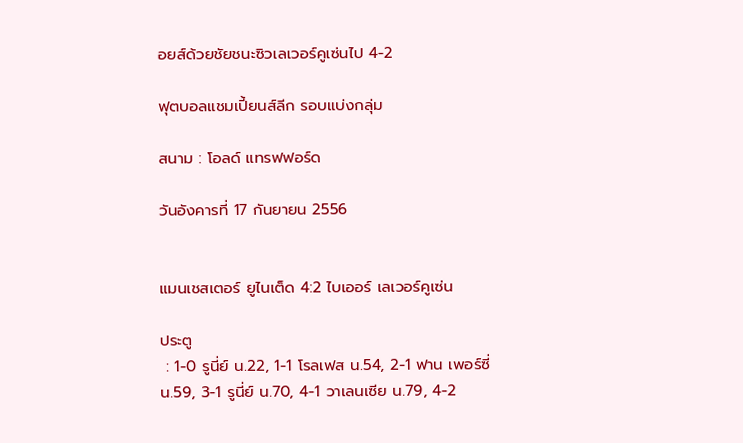อยส์ด้วยชัยชนะซิวเลเวอร์คูเซ่นไป 4-2

ฟุตบอลแชมเปี้ยนส์ลีก รอบแบ่งกลุ่ม

สนาม : โอลด์ แทรฟฟอร์ด

วันอังคารที่ 17 กันยายน 2556


แมนเชสเตอร์ ยูไนเต็ด 4:2 ไบเออร์ เลเวอร์คูเซ่น

ประตู
 : 1-0 รูนี่ย์ น.22, 1-1 โรลเฟส น.54, 2-1 ฟาน เพอร์ซี่ น.59, 3-1 รูนี่ย์ น.70, 4-1 วาเลนเซีย น.79, 4-2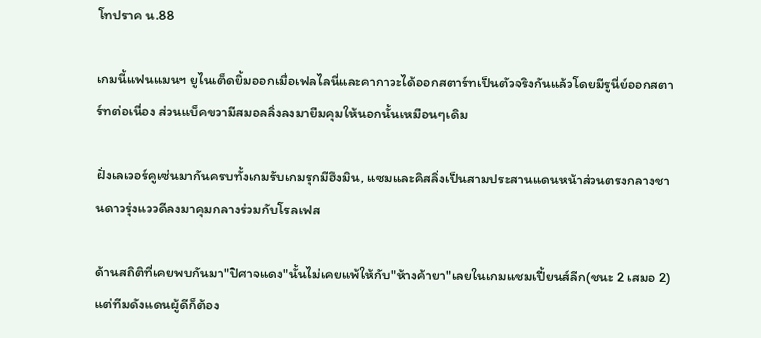โทปราค น.88

เกมนี้แฟนแมนฯ ยูไนเต็ดยิ้มออกเมื่อเฟลไลนี่และคากาวะได้ออกสตาร์ทเป็นตัวจริงกันแล้วโดยมีรูนี่ย์ออกสตาร์ทต่อเนื่อง ส่วนแบ็คขวามีสมอลลิ่งลงมายืมคุมให้นอกนั้นเหมือนๆเดิม

ฝั่งเลเวอร์คูเซ่นมากันครบทั้งเกมรับเกมรุกมีฮึงมิน, แซมและคิสลิ่งเป็นสามประสานแดนหน้าส่วนตรงกลางชานดาวรุ่งแววดีลงมาคุมกลางร่วมกับโรลเฟส

ด้านสถิติที่เคยพบกันมา"ปิศาจแดง"นั้นไม่เคยแพ้ให้กับ"ห้างค้ายา"เลยในเกมแชมเปี้ยนส์ลีก(ชนะ 2 เสมอ 2) แต่ทีมดังแดนผู้ดีก็ต้อง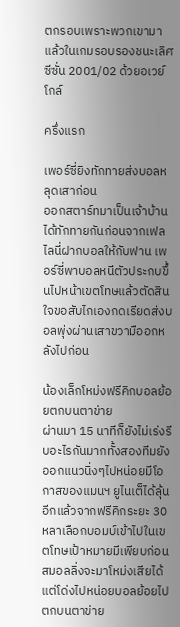ตกรอบเพราะพวกเขามาแล้วในเกมรอบรองชนะเลิศซีซั่น 2001/02 ด้วยอเวย์โกล์

ครึ่งแรก

เพอร์ซี่ยิงทักทายส่งบอลหลุดเสาก่อน
ออกสตาร์ทมาเป็นเจ้าบ้านได้ทักทายกันก่อนจากเฟลไลนี่ฝากบอลให้กับฟาน เพอร์ซี่พาบอลหนีตัวประกบขึ้นไปหน้าเขตโทษแล้วตัดสินใจขอสับไกเองกดเรียดส่งบอลพุ่งผ่านเสาขวามืออกหลังไปก่อน

น้องเล็กโหม่งฟรีคิกบอลย้อยตกบนตาข่าย
ผ่านมา 15 นาทีก็ยังไม่เร่งรีบอะไรกันมากทั้งสองทีมยังออกแนวนิ่งๆไปหน่อยมีโอกาสของแมนฯ ยูไนเต็ได้ลุ้นอีกแล้วจากฟรีคิกระยะ 30 หลาเลือกบอมบ์เข้าไปในเขตโทษเป้าหมายมีเพียบก่อนสมอลลิ่งจะมาโหม่งเสียได้แต่โด่งไปหน่อยบอลย้อยไปตกบนตาข่าย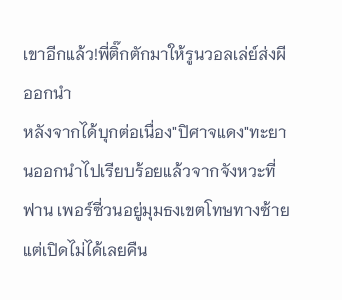เขาอีกแล้ว!พี่ติ๊กตักมาให้รูนวอลเล่ย์ส่งผีออกนำ
หลังจากได้บุกต่อเนื่อง"ปิศาจแดง"ทะยานออกนำไปเรียบร้อยแล้วจากจังหวะที่ฟาน เพอร์ซี่วนอยู่มุมธงเขตโทษทางซ้ายแต่เปิดไม่ได้เลยคืน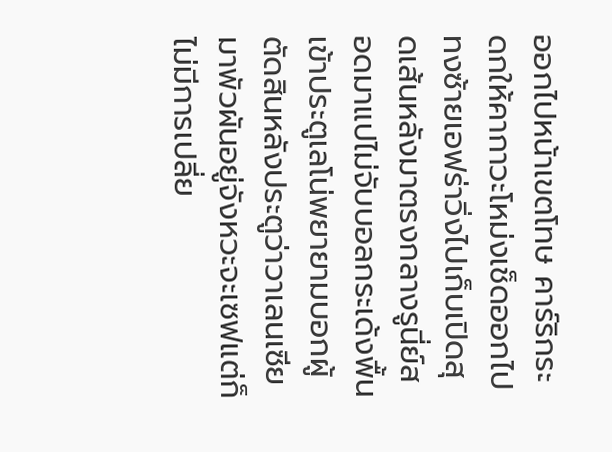ออกไปหน้าเขตโทษ คาร์ริกระดกให้คากาวะโหม่งเช็ดออกไปทงซ้ายเอฟร่าวิ่งไปเก็บเปิดสุดเส้นหลังมาตรงกลางรูนี่ย์สอดมาแปไม่จับบอลกระเด้งพื้นเข้าประตูเลโน่พยายามบอกผู้ตัดสินหลังประตูว่าวาเลนเซียมาพัวผันอยู่จังหวะจะเซฟแต่ก็ไม่มีการเปลี่ย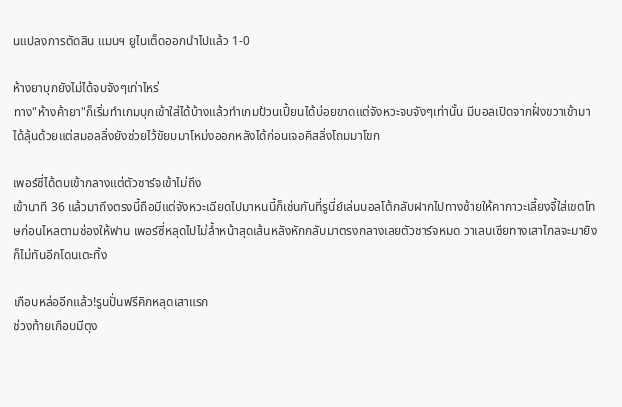นแปลงการตัดสิน แมนฯ ยูไนเต็ดออกนำไปแล้ว 1-0

ห้างยาบุกยังไม่ได้จบจังๆเท่าไหร่
ทาง"ห้างค้ายา"ก็เริ่มทำเกมบุกเข้าใส่ได้บ้างแล้วทำเกมป้วนเปี้ยนได้บ่อยขาดแต่จังหวะจบจังๆเท่านั้น มีบอลเปิดจากฝั่งขวาเข้ามาได้ลุ้นด้วยแต่สมอลลิ่งยังช่วยไว้ขัยบมาโหม่งออกหลังได้ก่อนเจอคิสลิ่งโถมมาโขก

เพอร์ซี่ได้ตบเข้ากลางแต่ตัวชาร์จเข้าไม่ถึง
เข้านาที 36 แล้วมาถึงตรงนี้ถือมีแต่จังหวะเฉียดไปมาหนนี้ก็เช่นกันที่รูนี่ย์เล่นบอลโต้กลับฝากไปทางซ้ายให้คากาวะเลี้ยงจี้ใส่เขตโทษก่อนไหลตามช่องให้ฟาน เพอร์ซี่หลุดไปไม่ล้ำหน้าสุดเส้นหลังหักกลับมาตรงกลางเลยตัวชาร์จหมด วาเลนเซียทางเสาไกลจะมายิงก็ไม่ทันอีกโดนเตะทิ้ง

เกือบหล่ออีกแล้ว!รูนปั่นฟรีคิกหลุดเสาแรก
ช่วงท้ายเกือบมีตุง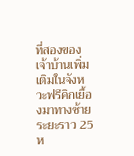ที่สองของเจ้าบ้านเพิ่มเติมในจังหวะฟรีคิกเยื้องมาทางซ้ายระยะราว 25 ห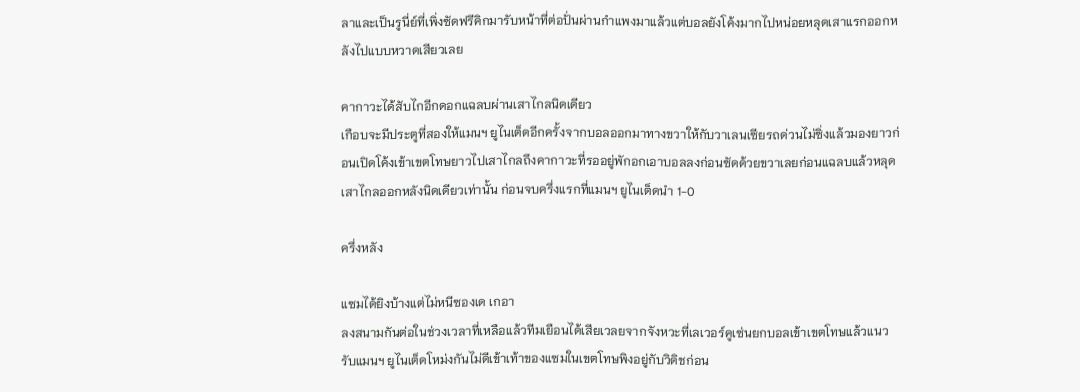ลาและเป็นรูนี่ย์ที่เพิ่งซัดฟรีคิกมารับหน้าที่ต่อปั่นผ่านกำแพงมาแล้วแต่บอลยังโค้งมากไปหน่อยหลุดเสาแรกออกหลังไปแบบหวาดเสียวเลย

คากาวะได้สับไกอีกดอกแฉลบผ่านเสาไกลนิดเดียว
เกือบจะมีประตูที่สองให้แมนฯ ยูไนเต็ดอีกครั้งจากบอลออกมาทางขวาให้กับวาเลนเซียรถด่วนไม่ซิ่งแล้วมองยาวก่อนเปิดโค้งเข้าเขตโทษยาวไปเสาไกลถึงคากาวะที่รออยู่พักอกเอาบอลลงก่อนซัดด้วยขวาเลยก่อนแฉลบแล้วหลุดเสาไกลออกหลังนิดเดียวเท่านั้น ก่อนจบครึ่งแรกที่แมนฯ ยูไนเต็ดนำ 1-0

ครึ่งหลัง

แซมได้ยิงบ้างแต่ไม่หนีซองเด เกอา
ลงสนามกันต่อในช่วงเวลาที่เหลือแล้วทีมเยือนได้เสียเวลยจากจังหวะที่เลเวอร์คูเซ่นยกบอลเข้าเขตโทษแล้วแนวรับแมนฯ ยูไนเต็ดโหม่งกันไม่ดีเข้าเท้าของแซมในเขตโทษพิงอยู่กับวิดิชก่อน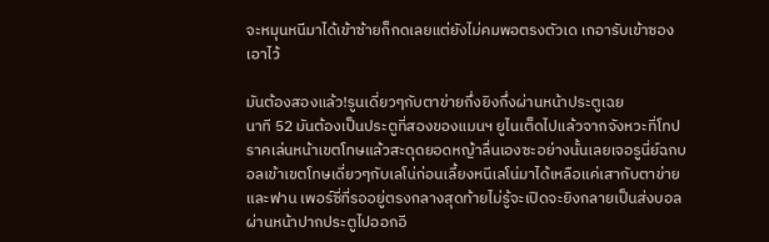จะหมุนหนีมาได้เข้าซ้ายก็กดเลยแต่ยังไม่คมพอตรงตัวเด เกอารับเข้าซองเอาไว้

มันต้องสองแล้ว!รูนเดี่ยวๆกับตาข่ายกึ่งยิงกึ่งผ่านหน้าประตูเฉย
นาที 52 มันต้องเป็นประตูที่สองของแมนฯ ยูไนเต็ดไปแล้วจากจังหวะที่โทปราคเล่นหน้าเขตโทษแล้วสะดุดยอดหญ้าลื่นเองซะอย่างนั้นเลยเจอรูนี่ย์ฉกบอลเข้าเขตโทษเดี่ยวๆกับเลโน่ก่อนเลี้ยงหนีเลโน่มาได้เหลือแค่เสากับตาข่ายและฟาน เพอร์ซี่ที่รออยู่ตรงกลางสุดท้ายไม่รู้จะเปิดจะยิงกลายเป็นส่งบอลผ่านหน้าปากประตูไปออกอี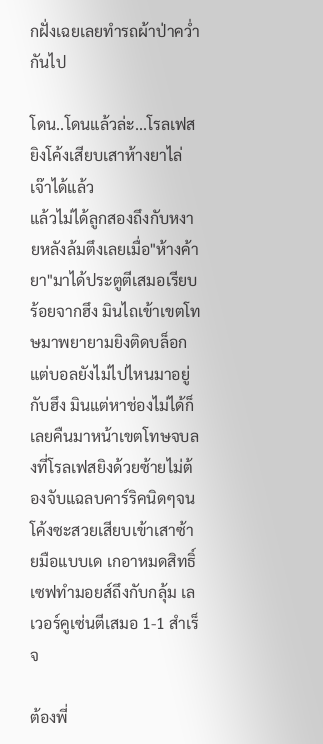กฝั่งเฉยเลยทำรถผ้าป่าคว่ำกันไป

โดน..โดนแล้วล่ะ...โรลเฟสยิงโค้งเสียบเสาห้างยาไล่เจ๊าได้แล้ว
แล้วไม่ได้ลูกสองถึงกับหงายหลังล้มตึงเลยเมื่อ"ห้างค้ายา"มาได้ประตูตีเสมอเรียบร้อยจากฮึง มินไถเข้าเขตโทษมาพยายามยิงติดบล็อกแต่บอลยังไม่ไปไหนมาอยู่กับฮึง มินแต่หาช่องไม่ได้ก็เลยคืนมาหน้าเขตโทษจบลงที่โรลเฟสยิงด้วยซ้ายไม่ต้องจับแฉลบคาร์ริคนิดๆจนโค้งซะสวยเสียบเข้าเสาซ้ายมือแบบเด เกอาหมดสิทธิ์เซฟทำมอยส์ถึงกับกลุ้ม เลเวอร์คูเซ่นตีเสมอ 1-1 สำเร็จ

ต้องพี่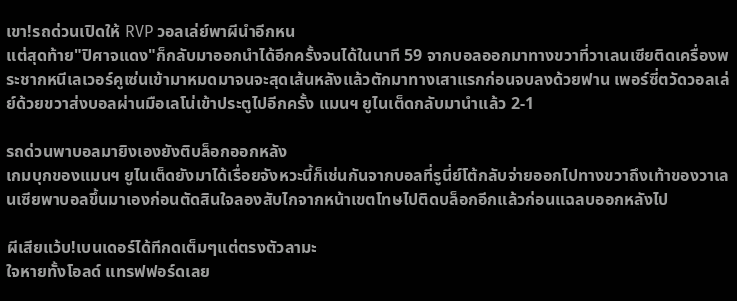เขา!รถด่วนเปิดให้ RVP วอลเล่ย์พาผีนำอีกหน
แต่สุดท้าย"ปิศาจแดง"ก็กลับมาออกนำได้อีกครั้งจนได้ในนาที 59 จากบอลออกมาทางขวาที่วาเลนเซียติดเครื่องพระชากหนีเลเวอร์คูเซ่นเข้ามาหมดมาจนจะสุดเส้นหลังแล้วตักมาทางเสาแรกก่อนจบลงด้วยฟาน เพอร์ซี่ตวัดวอลเล่ย์ด้วยขวาส่งบอลผ่านมือเลโน่เข้าประตูไปอีกครั้ง แมนฯ ยูไนเต็ดกลับมานำแล้ว 2-1

รถด่วนพาบอลมายิงเองยังติบล็อกออกหลัง
เกมบุกของแมนฯ ยูไนเต็ดยังมาได้เรื่อยจังหวะนี้ก็เช่นกันจากบอลที่รูนี่ย์โต้กลับจ่ายออกไปทางขวาถึงเท้าของวาเลนเซียพาบอลขึ้นมาเองก่อนตัดสินใจลองสับไกจากหน้าเขตโทษไปติดบล็อกอีกแล้วก่อนแฉลบออกหลังไป

ผีเสียแว้บ!เบนเดอร์ได้ทีกดเต็มๆแต่ตรงตัวลามะ
ใจหายทั้งโอลด์ แทรฟฟอร์ดเลย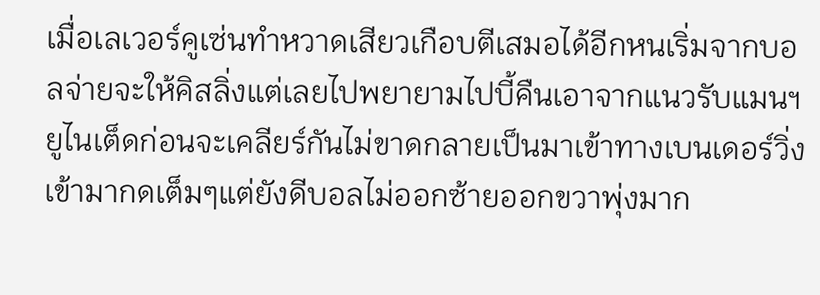เมื่อเลเวอร์คูเซ่นทำหวาดเสียวเกือบตีเสมอได้อีกหนเริ่มจากบอลจ่ายจะให้คิสลิ่งแต่เลยไปพยายามไปบี้คืนเอาจากแนวรับแมนฯ ยูไนเต็ดก่อนจะเคลียร์กันไม่ขาดกลายเป็นมาเข้าทางเบนเดอร์วิ่งเข้ามากดเต็มๆแต่ยังดีบอลไม่ออกซ้ายออกขวาพุ่งมาก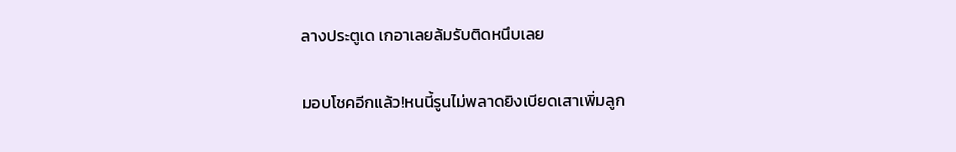ลางประตูเด เกอาเลยล้มรับติดหนึบเลย

มอบโชคอีกแล้ว!หนนี้รูนไม่พลาดยิงเบียดเสาเพิ่มลูก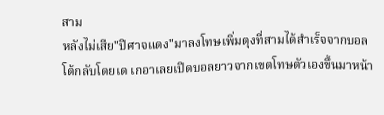สาม
หลังไม่เสีย"ปิศาจแดง"มาลงโทษเพิ่มตุงที่สามได้สำเร็จจากบอลโต้กลับโดยเด เกอาเลยเปิดบอลยาวจากเขตโทษตัวเองขึ้นมาหน้า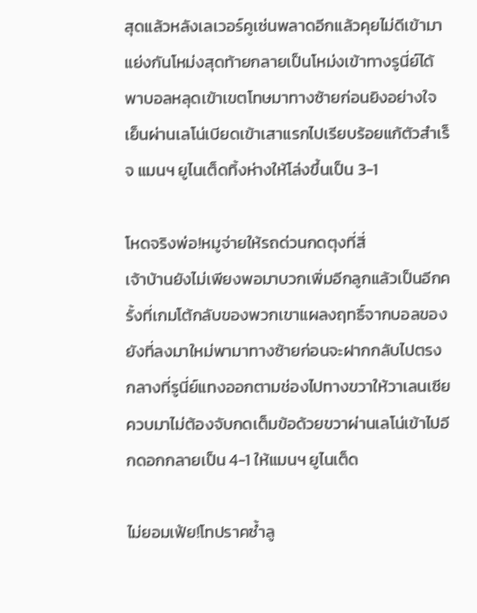สุดแล้วหลังเลเวอร์คูเซ่นพลาดอีกแล้วคุยไม่ดีเข้ามาแย่งกันโหม่งสุดท้ายกลายเป็นโหม่งเข้าทางรูนี่ย์ได้พาบอลหลุดเข้าเขตโทษมาทางซ้ายก่อนยิงอย่างใจเย็นผ่านเลโน่เบียดเข้าเสาแรกไปเรียบร้อยแก้ตัวสำเร็จ แมนฯ ยูไนเต็ดทิ้งห่างให้โล่งขึ้นเป็น 3-1

โหดจริงพ่อ!หมูจ่ายให้รถด่วนกดตุงที่สี่
เจ้าบ้านยังไม่เพียงพอมาบวกเพิ่มอีกลูกแล้วเป็นอีกครั้งที่เกมโต้กลับของพวกเขาแผลงฤทธิ์จากบอลของยังที่ลงมาใหม่พามาทางซ้ายก่อนจะฝากกลับไปตรงกลางที่รูนี่ย์แทงออกตามช่องไปทางขวาให้วาเลนเซียควบมาไม่ต้องจับกดเต็มข้อด้วยขวาผ่านเลโน่เข้าไปอีกดอกกลายเป็น 4-1 ให้แมนฯ ยูไนเต็ด

ไม่ยอมเฟ้ย!โทปราคซ้ำลู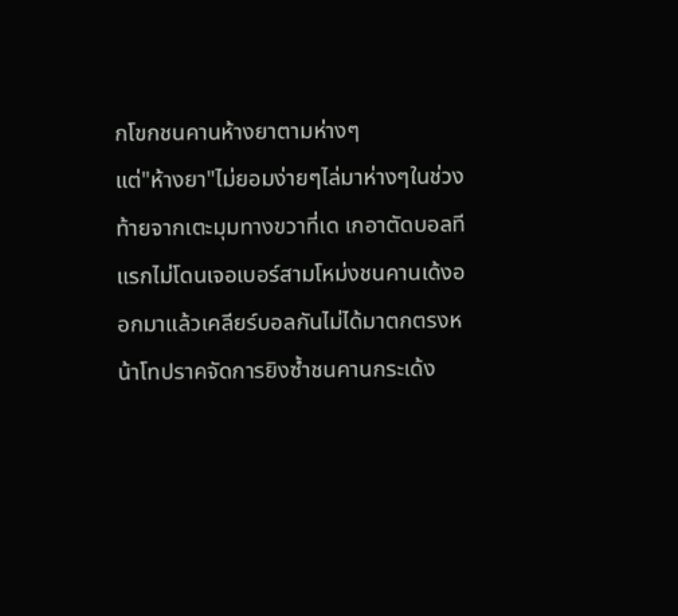กโขกชนคานห้างยาตามห่างๆ
แต่"ห้างยา"ไม่ยอมง่ายๆไล่มาห่างๆในช่วงท้ายจากเตะมุมทางขวาที่เด เกอาตัดบอลทีแรกไม่โดนเจอเบอร์สามโหม่งชนคานเด้งออกมาแล้วเคลียร์บอลกันไม่ได้มาตกตรงหน้าโทปราคจัดการยิงซ้ำชนคานกระเด้ง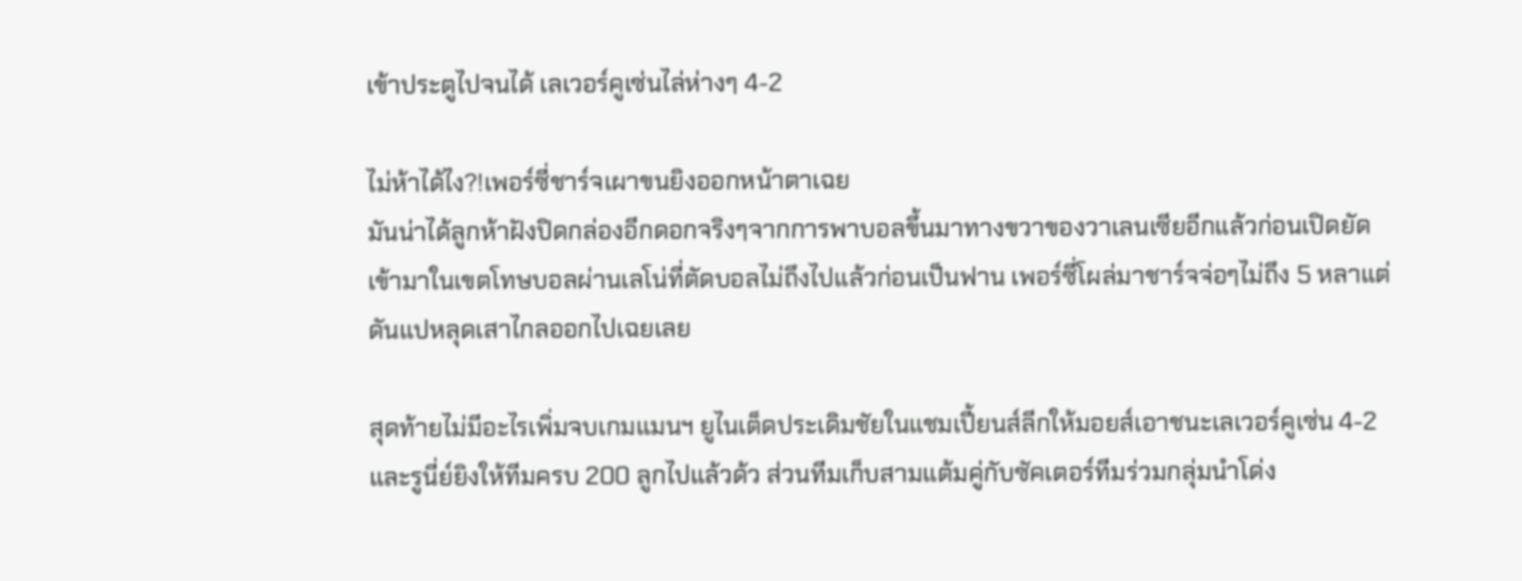เข้าประตูไปจนได้ เลเวอร์คูเซ่นไล่ห่างๆ 4-2

ไม่ห้าได้ไง?!เพอร์ซี่ชาร์จเผาขนยิงออกหน้าตาเฉย
มันน่าได้ลูกห้าฝังปิดกล่องอีกดอกจริงๆจากการพาบอลขึ้นมาทางขวาของวาเลนเซียอีกแล้วก่อนเปิดยัดเข้ามาในเขตโทษบอลผ่านเลโน่ที่ตัดบอลไม่ถึงไปแล้วก่อนเป็นฟาน เพอร์ซี่โผล่มาชาร์จจ่อๆไม่ถึง 5 หลาแต่ดันแปหลุดเสาไกลออกไปเฉยเลย

สุดท้ายไม่มีอะไรเพิ่มจบเกมแมนฯ ยูไนเต็ดประเดิมชัยในแชมเปี้ยนส์ลีกให้มอยส์เอาชนะเลเวอร์คูเซ่น 4-2 และรูนี่ย์ยิงให้ทีมครบ 200 ลูกไปแล้วด้ว ส่วนทีมเก็บสามแต้มคู่กับซัคเตอร์ทีมร่วมกลุ่มนำโด่ง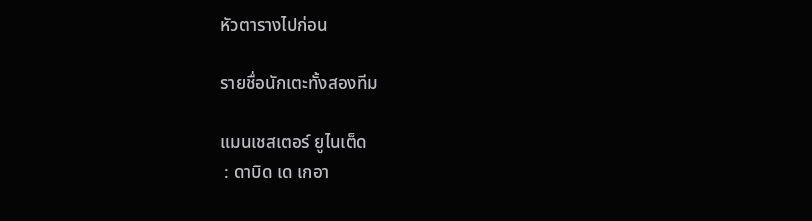หัวตารางไปก่อน

รายชื่อนักเตะทั้งสองทีม

แมนเชสเตอร์ ยูไนเต็ด
 : ดาบิด เด เกอา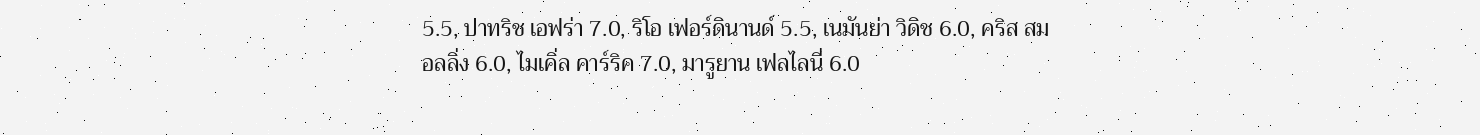5.5, ปาทริช เอฟร่า 7.0, ริโอ เฟอร์ดินานด์ 5.5, เนมันย่า วิดิช 6.0, คริส สมอลลิ่ง 6.0, ไมเคิ่ล คาร์ริค 7.0, มารูยาน เฟลไลนี่ 6.0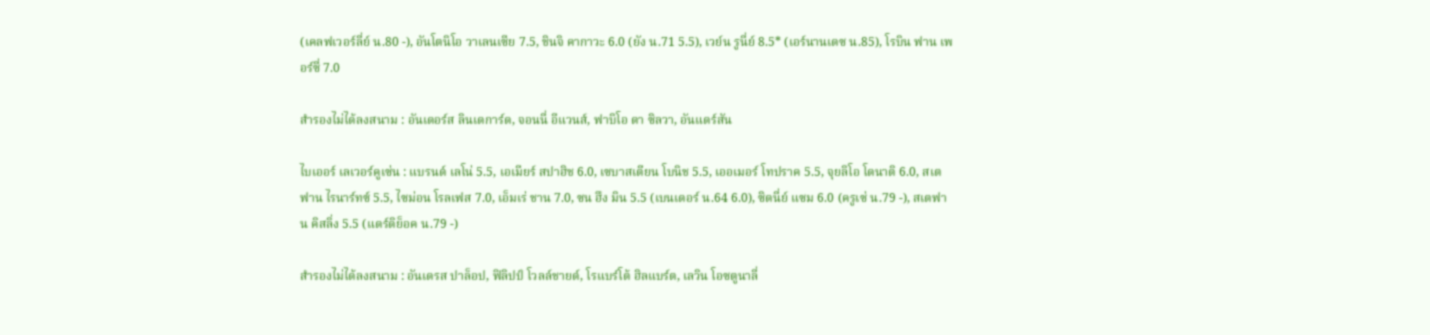(เคลฟเวอร์ลี่ย์ น.80 -), อันโตนิโอ วาเลนเซีย 7.5, ชินจิ คากาวะ 6.0 (ยัง น.71 5.5), เวย์น รูนี่ย์ 8.5* (เอร์นานเดซ น.85), โรบิน ฟาน เพอร์ซี่ 7.0

สำรองไม่ได้ลงสนาม : อันเดอร์ส ลินเดการ์ด, จอนนี่ อีแวนส์, ฟาบิโอ ดา ซิลวา, อันแดร์สัน

ไบเออร์ เลเวอร์คูเซ่น : แบรนด์ เลโน่ 5.5, เอเมียร์ สปาฮิช 6.0, เซบาสเตียน โบนิช 5.5, เออเมอร์ โทปราค 5.5, จุยลิโอ โดนาติ 6.0, สเตฟาน ไรนาร์ทซ์ 5.5, ไซม่อน โรลเฟส 7.0, เอ็มเร่ ชาน 7.0, ซน ฮึง มิน 5.5 (เบนเดอร์ น.64 6.0), ซิดนี่ย์ แซม 6.0 (ครูเซ่ น.79 -), สเตฟาน คิสลิ่ง 5.5 (แดร์ดิย็อค น.79 -)

สำรองไม่ได้ลงสนาม : อันเดรส ปาล็อป, ฟิลิปป์ โวลล์ชายด์, โรแบร์โต้ ฮิลแบร์ต, เลวิน โอซตูนาลี่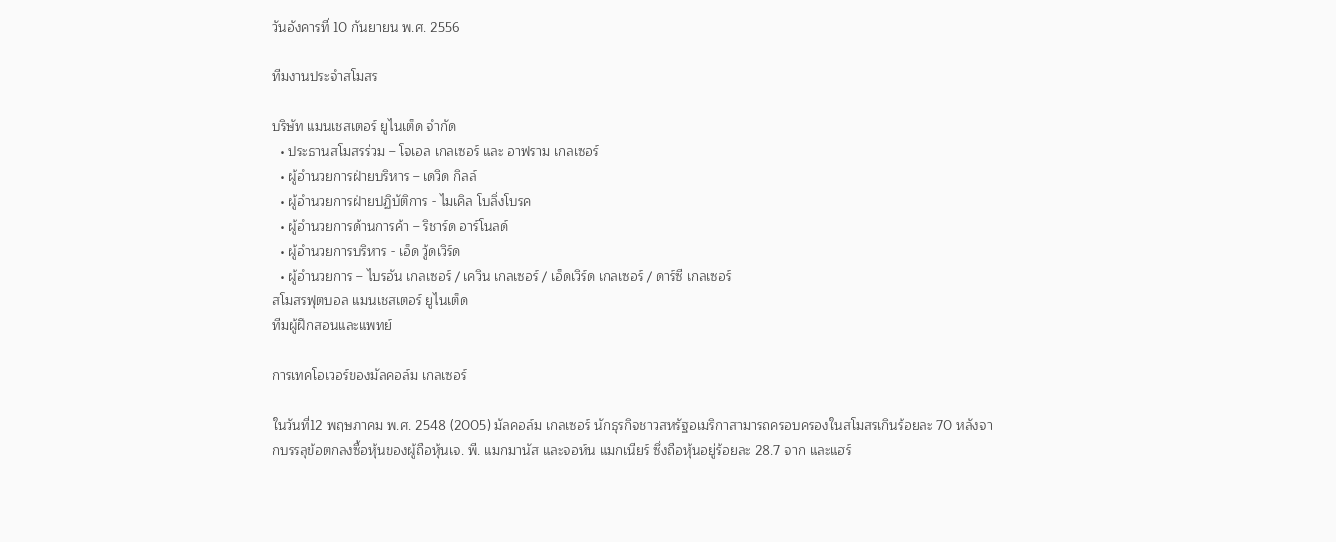วันอังคารที่ 10 กันยายน พ.ศ. 2556

ทีมงานประจำสโมสร

บริษัท แมนเชสเตอร์ ยูไนเต็ด จำกัด
  • ประธานสโมสรร่วม – โจเอล เกลเซอร์ และ อาฟราม เกลเซอร์
  • ผู้อำนวยการฝ่ายบริหาร – เดวิด กิลล์
  • ผู้อำนวยการฝ่ายปฏิบัติการ - ไมเคิล โบลิ่งโบรค
  • ผู้อำนวยการด้านการค้า – ริชาร์ด อาร์โนลด์
  • ผู้อำนวยการบริหาร - เอ็ด วู้ดเวิร์ด
  • ผู้อำนวยการ – ไบรอัน เกลเซอร์ / เควิน เกลเซอร์ / เอ็ดเวิร์ด เกลเซอร์ / ดาร์ซี เกลเซอร์
สโมสรฟุตบอล แมนเชสเตอร์ ยูไนเต็ด
ทีมผู้ฝึกสอนและแพทย์

การเทคโอเวอร์ของมัลคอล์ม เกลเซอร์

ในวันที่12 พฤษภาคม พ.ศ. 2548 (2005) มัลคอล์ม เกลเซอร์ นักธุรกิจชาวสหรัฐอเมริกาสามารถครอบครองในสโมสรเกินร้อยละ 70 หลังจากบรรลุข้อตกลงซื้อหุ้นของผู้ถือหุ้นเจ. พี. แมกมานัส และจอห์น แมกเนียร์ ซึ่งถือหุ้นอยู่ร้อยละ 28.7 จาก และแฮร์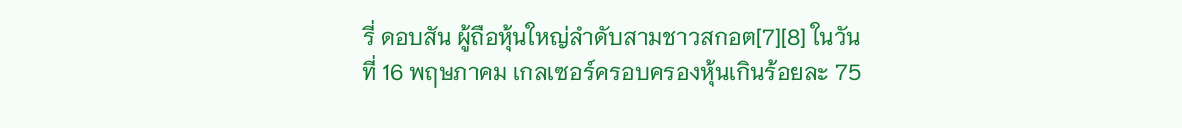รี่ ดอบสัน ผู้ถือหุ้นใหญ่ลำดับสามชาวสกอต[7][8] ในวันที่ 16 พฤษภาคม เกลเซอร์ครอบครองหุ้นเกินร้อยละ 75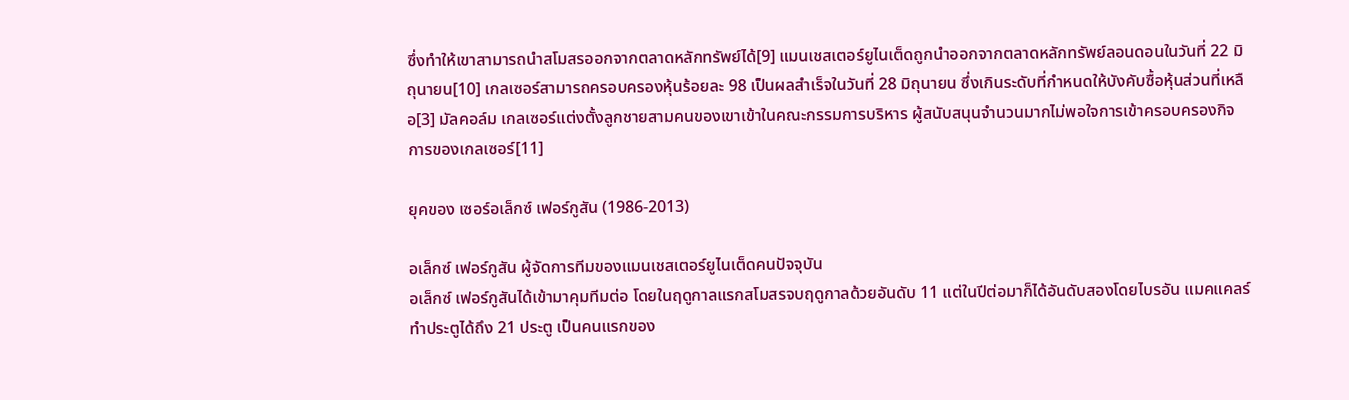ซึ่งทำให้เขาสามารถนำสโมสรออกจากตลาดหลักทรัพย์ได้[9] แมนเชสเตอร์ยูไนเต็ดถูกนำออกจากตลาดหลักทรัพย์ลอนดอนในวันที่ 22 มิถุนายน[10] เกลเซอร์สามารถครอบครองหุ้นร้อยละ 98 เป็นผลสำเร็จในวันที่ 28 มิถุนายน ซึ่งเกินระดับที่กำหนดให้บังคับซื้อหุ้นส่วนที่เหลือ[3] มัลคอล์ม เกลเซอร์แต่งตั้งลูกชายสามคนของเขาเข้าในคณะกรรมการบริหาร ผู้สนับสนุนจำนวนมากไม่พอใจการเข้าครอบครองกิจการของเกลเซอร์[11]

ยุคของ เซอร์อเล็กซ์ เฟอร์กูสัน (1986-2013)

อเล็กซ์ เฟอร์กูสัน ผู้จัดการทีมของแมนเชสเตอร์ยูไนเต็ดคนปัจจุบัน
อเล็กซ์ เฟอร์กูสันได้เข้ามาคุมทีมต่อ โดยในฤดูกาลแรกสโมสรจบฤดูกาลด้วยอันดับ 11 แต่ในปีต่อมาก็ได้อันดับสองโดยไบรอัน แมคแคลร์ทำประตูได้ถึง 21 ประตู เป็นคนแรกของ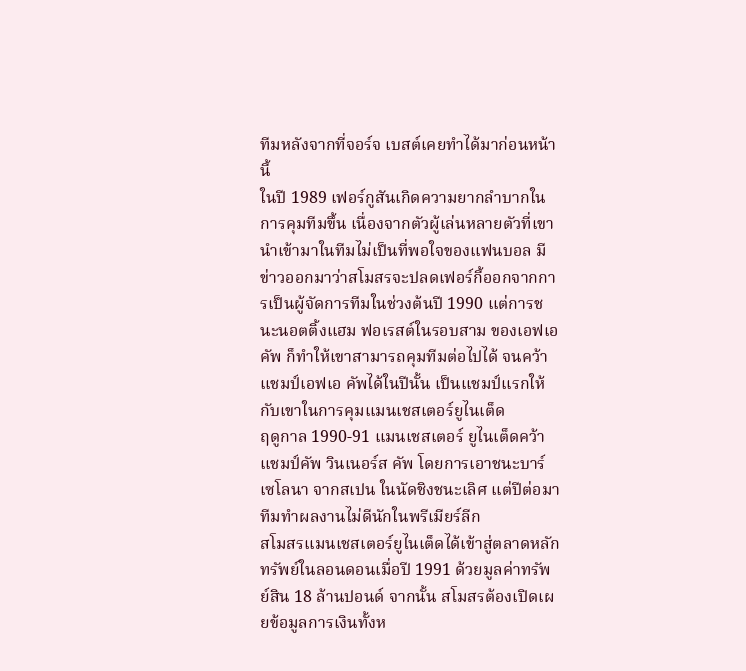ทีมหลังจากที่จอร์จ เบสต์เคยทำได้มาก่อนหน้านี้
ในปี 1989 เฟอร์กูสันเกิดความยากลำบากในการคุมทีมขึ้น เนื่องจากตัวผู้เล่นหลายตัวที่เขานำเข้ามาในทีมไม่เป็นที่พอใจของแฟนบอล มีข่าวออกมาว่าสโมสรจะปลดเฟอร์กี้ออกจากการเป็นผู้จัดการทีมในช่วงต้นปี 1990 แต่การชนะนอตติ้งแฮม ฟอเรสต์ในรอบสาม ของเอฟเอ คัพ ก็ทำให้เขาสามารถคุมทีมต่อไปได้ จนคว้าแชมป์เอฟเอ คัพได้ในปีนั้น เป็นแชมป์แรกให้กับเขาในการคุมแมนเชสเตอร์ยูไนเต็ด
ฤดูกาล 1990-91 แมนเชสเตอร์ ยูไนเต็ดคว้าแชมป์คัพ วินเนอร์ส คัพ โดยการเอาชนะบาร์เซโลนา จากสเปน ในนัดชิงชนะเลิศ แต่ปีต่อมาทีมทำผลงานไม่ดีนักในพรีเมียร์ลีก
สโมสรแมนเชสเตอร์ยูไนเต็ดได้เข้าสู่ตลาดหลักทรัพย์ในลอนดอนเมื่อปี 1991 ด้วยมูลค่าทรัพย์สิน 18 ล้านปอนด์ จากนั้น สโมสรต้องเปิดเผยข้อมูลการเงินทั้งห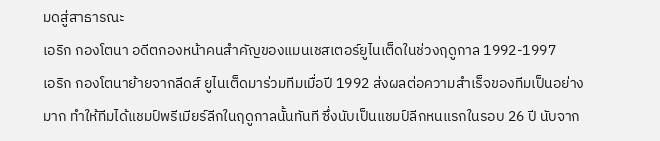มดสู่สาธารณะ
เอริก กองโตนา อดีตกองหน้าคนสำคัญของแมนเชสเตอร์ยูไนเต็ดในช่วงฤดูกาล 1992-1997
เอริก กองโตนาย้ายจากลีดส์ ยูไนเต็ดมาร่วมทีมเมื่อปี 1992 ส่งผลต่อความสำเร็จของทีมเป็นอย่างมาก ทำให้ทีมได้แชมป์พรีเมียร์ลีกในฤดูกาลนั้นทันที ซึ่งนับเป็นแชมป์ลีกหนแรกในรอบ 26 ปี นับจาก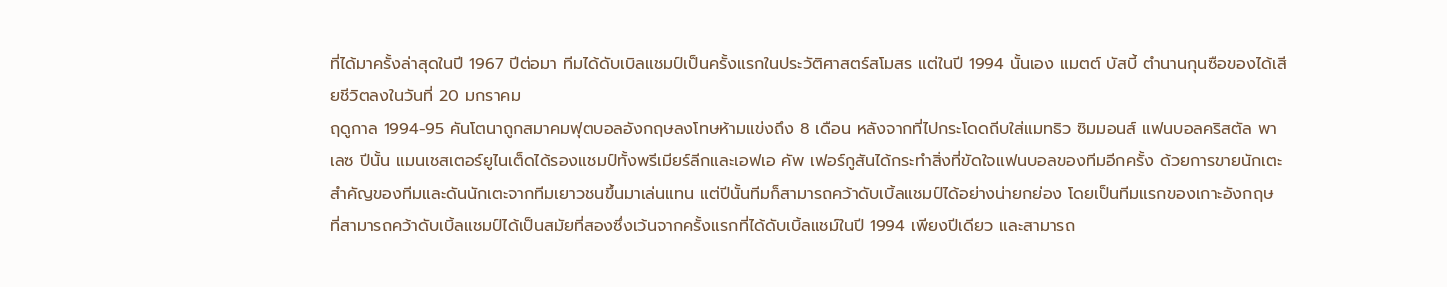ที่ได้มาครั้งล่าสุดในปี 1967 ปีต่อมา ทีมได้ดับเบิลแชมป์เป็นครั้งแรกในประวัติศาสตร์สโมสร แต่ในปี 1994 นั้นเอง แมตต์ บัสบี้ ตำนานกุนซือของได้เสียชีวิตลงในวันที่ 20 มกราคม
ฤดูกาล 1994-95 คันโตนาถูกสมาคมฟุตบอลอังกฤษลงโทษห้ามแข่งถึง 8 เดือน หลังจากที่ไปกระโดดถีบใส่แมทธิว ซิมมอนส์ แฟนบอลคริสตัล พาเลซ ปีนั้น แมนเชสเตอร์ยูไนเต็ดได้รองแชมป์ทั้งพรีเมียร์ลีกและเอฟเอ คัพ เฟอร์กูสันได้กระทำสิ่งที่ขัดใจแฟนบอลของทีมอีกครั้ง ด้วยการขายนักเตะสำคัญของทีมและดันนักเตะจากทีมเยาวชนขึ้นมาเล่นแทน แต่ปีนั้นทีมก็สามารถคว้าดับเบิ้ลแชมป์ได้อย่างน่ายกย่อง โดยเป็นทีมแรกของเกาะอังกฤษ ที่สามารถคว้าดับเบิ้ลแชมป์ได้เป็นสมัยที่สองซึ่งเว้นจากครั้งแรกที่ได้ดับเบิ้ลแชม์ในปี 1994 เพียงปีเดียว และสามารถ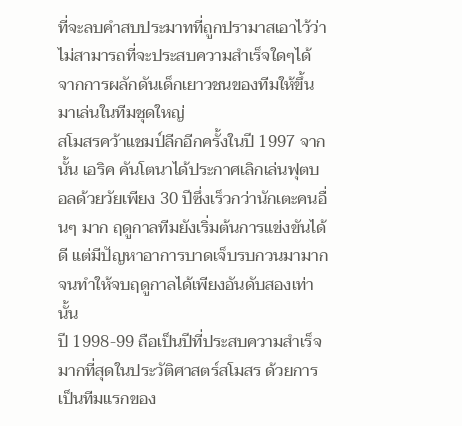ที่จะลบคำสบประมาทที่ถูกปรามาสเอาไว้ว่าไม่สามารถที่จะประสบความสำเร็จใดๆได้ จากการผลักดันเด็กเยาวชนของทีมให้ขึ้นมาเล่นในทีมชุดใหญ่
สโมสรคว้าแชมป์ลีกอีกครั้งในปี 1997 จากนั้น เอริค คันโตนาได้ประกาศเลิกเล่นฟุตบอลด้วยวัยเพียง 30 ปีซึ่งเร็วกว่านักเตะคนอื่นๆ มาก ฤดูกาลทีมยังเริ่มต้นการแข่งขันได้ดี แต่มีปัญหาอาการบาดเจ็บรบกวนมามากจนทำให้จบฤดูกาลได้เพียงอันดับสองเท่านั้น
ปี 1998-99 ถือเป็นปีที่ประสบความสำเร็จมากที่สุดในประวัติศาสตร์สโมสร ด้วยการเป็นทีมแรกของ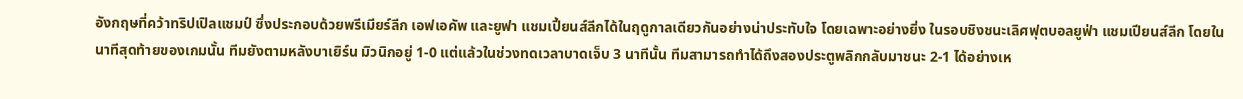อังกฤษที่คว้าทริปเปิลแชมป์ ซึ่งประกอบด้วยพรีเมียร์ลีก เอฟเอคัพ และยูฟา แชมเปี้ยนส์ลีกได้ในฤดูกาลเดียวกันอย่างน่าประทับใจ โดยเฉพาะอย่างยิ่ง ในรอบชิงชนะเลิศฟุตบอลยูฟ่า แชมเปียนส์ลีก โดยในนาทีสุดท้ายของเกมนั้น ทีมยังตามหลังบาเยิร์น มิวนิกอยู่ 1-0 แต่แล้วในช่วงทดเวลาบาดเจ็บ 3 นาทีนั้น ทีมสามารถทำได้ถึงสองประตูพลิกกลับมาชนะ 2-1 ได้อย่างเห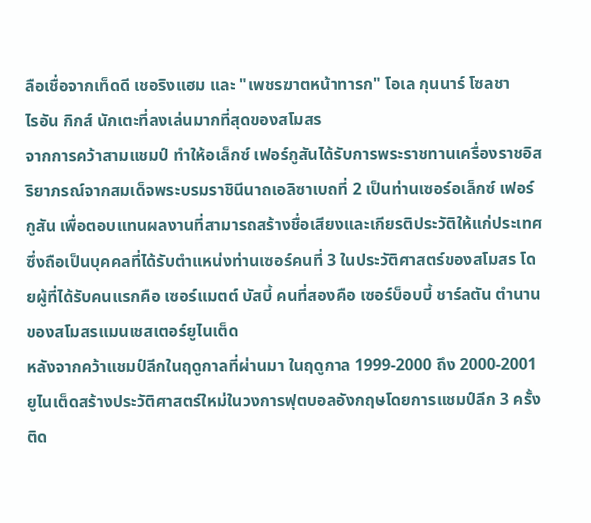ลือเชื่อจากเท็ดดี เชอริงแฮม และ "เพชรฆาตหน้าทารก" โอเล กุนนาร์ โซลชา
ไรอัน กิกส์ นักเตะที่ลงเล่นมากที่สุดของสโมสร
จากการคว้าสามแชมป์ ทำให้อเล็กซ์ เฟอร์กูสันได้รับการพระราชทานเครื่องราชอิสริยาภรณ์จากสมเด็จพระบรมราชินีนาถเอลิซาเบถที่ 2 เป็นท่านเซอร์อเล็กซ์ เฟอร์กูสัน เพื่อตอบแทนผลงานที่สามารถสร้างชื่อเสียงและเกียรติประวัติให้แก่ประเทศ ซึ่งถือเป็นบุคคลที่ได้รับตำแหน่งท่านเซอร์คนที่ 3 ในประวัติศาสตร์ของสโมสร โดยผู้ที่ได้รับคนแรกคือ เซอร์แมตต์ บัสบี้ คนที่สองคือ เซอร์บ็อบบี้ ชาร์ลตัน ตำนานของสโมสรแมนเชสเตอร์ยูไนเต็ด
หลังจากคว้าแชมป์ลีกในฤดูกาลที่ผ่านมา ในฤดูกาล 1999-2000 ถึง 2000-2001 ยูไนเต็ดสร้างประวัติศาสตร์ใหม่ในวงการฟุตบอลอังกฤษโดยการแชมป์ลีก 3 ครั้งติด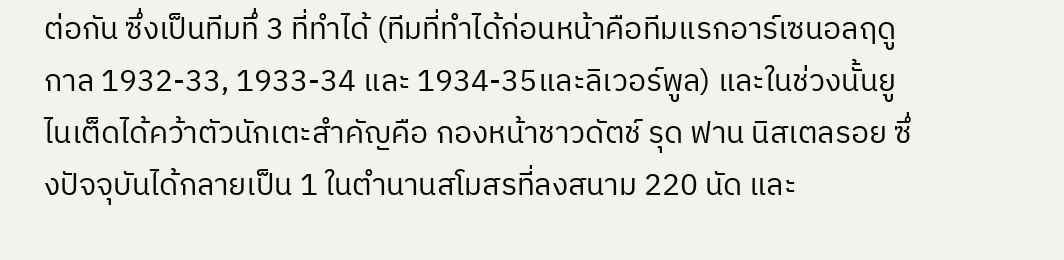ต่อกัน ซึ่งเป็นทีมทึ่ 3 ที่ทำได้ (ทีมที่ทำได้ก่อนหน้าคือทีมแรกอาร์เซนอลฤดูกาล 1932-33, 1933-34 และ 1934-35และลิเวอร์พูล) และในช่วงนั้นยูไนเต็ดได้คว้าตัวนักเตะสำคัญคือ กองหน้าชาวดัตช์ รุด ฟาน นิสเตลรอย ซึ่งปัจจุบันได้กลายเป็น 1 ในตำนานสโมสรที่ลงสนาม 220 นัด และ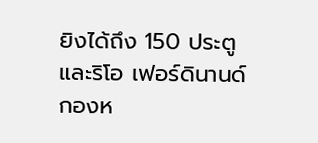ยิงได้ถึง 150 ประตู และริโอ เฟอร์ดินานด์ กองห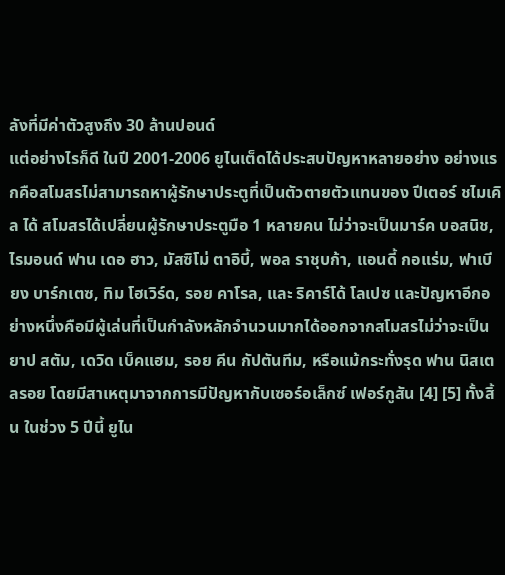ลังที่มีค่าตัวสูงถึง 30 ล้านปอนด์
แต่อย่างไรก็ดี ในปี 2001-2006 ยูไนเต็ดได้ประสบปัญหาหลายอย่าง อย่างแรกคือสโมสรไม่สามารถหาผู้รักษาประตูที่เป็นตัวตายตัวแทนของ ปีเตอร์ ชไมเคิล ได้ สโมสรได้เปลี่ยนผู้รักษาประตูมือ 1 หลายคน ไม่ว่าจะเป็นมาร์ค บอสนิช, ไรมอนด์ ฟาน เดอ ฮาว, มัสซิโม่ ตาอิบี้, พอล ราชุบก้า, แอนดี้ กอแร่ม, ฟาเบียง บาร์กเตซ, ทิม โฮเวิร์ด, รอย คาโรล, และ ริคาร์โด้ โลเปซ และปัญหาอีกอย่างหนึ่งคือมีผู้เล่นที่เป็นกำลังหลักจำนวนมากได้ออกจากสโมสรไม่ว่าจะเป็นยาป สตัม, เดวิด เบ็คแฮม, รอย คีน กัปตันทีม, หรือแม้กระทั่งรุด ฟาน นิสเตลรอย โดยมีสาเหตุมาจากการมีปัญหากับเซอร์อเล็กซ์ เฟอร์กูสัน [4] [5] ทั้งสิ้น ในช่วง 5 ปีนี้ ยูไน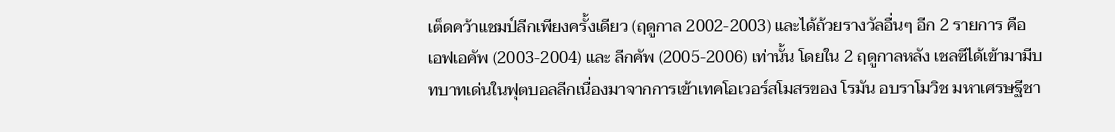เต็ดคว้าแชมป์ลีกเพียงครั้งเดียว (ฤดูกาล 2002-2003) และได้ถ้วยรางวัลอื่นๆ อีก 2 รายการ คือ เอฟเอคัพ (2003-2004) และ ลีกคัพ (2005-2006) เท่านั้น โดยใน 2 ฤดูกาลหลัง เชลซีได้เข้ามามีบทบาทเด่นในฟุตบอลลีกเนื่องมาจากการเข้าเทคโอเวอร์สโมสรของ โรมัน อบราโมวิช มหาเศรษฐีชา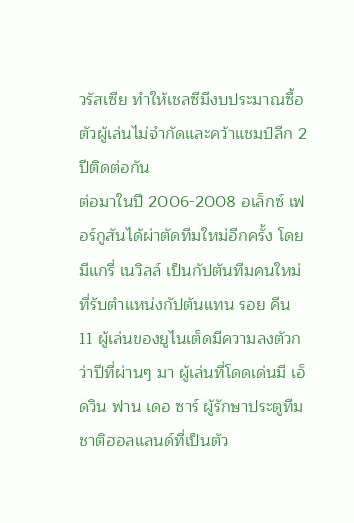วรัสเซีย ทำให้เชลซีมีงบประมาณซื้อตัวผู้เล่นไม่จำกัดและคว้าแชมป์ลีก 2 ปีติดต่อกัน
ต่อมาในปี 2006-2008 อเล็กซ์ เฟอร์กูสันได้ผ่าตัดทีมใหม่อีกครั้ง โดยมีแกรี่ เนวิลล์ เป็นกัปตันทีมคนใหม่ที่รับตำแหน่งกัปตันแทน รอย คีน 11 ผู้เล่นของยูไนเต็ดมีความลงตัวกว่าปีที่ผ่านๆ มา ผู้เล่นที่โดดเด่นมี เอ็ดวิน ฟาน เดอ ซาร์ ผู้รักษาประตูทีมชาติฮอลแลนด์ที่เป็นตัว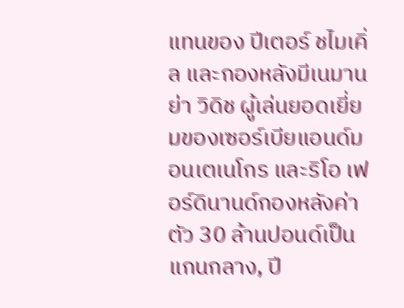แทนของ ปีเตอร์ ชไมเคิ่ล และกองหลังมีเนมานย่า วิดิช ผู้เล่นยอดเยี่ยมของเซอร์เบียแอนด์มอนเตเนโกร และริโอ เฟอร์ดินานด์กองหลังค่าตัว 30 ล้านปอนด์เป็นแกนกลาง, ปี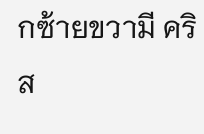กซ้ายขวามี คริส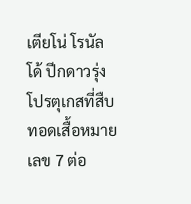เตียโน่ โรนัลโด้ ปีกดาวรุ่งโปรตุเกสที่สืบทอดเสื้อหมายเลข 7 ต่อ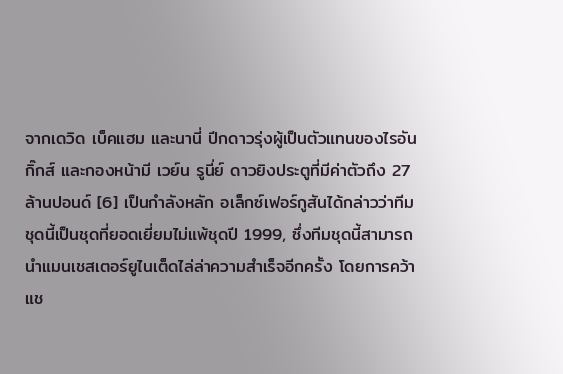จากเดวิด เบ็คแฮม และนานี่ ปีกดาวรุ่งผู้เป็นตัวแทนของไรอัน กิ๊กส์ และกองหน้ามี เวย์น รูนี่ย์ ดาวยิงประตูที่มีค่าตัวถึง 27 ล้านปอนด์ [6] เป็นกำลังหลัก อเล็กซ์เฟอร์กูสันได้กล่าวว่าทีมชุดนี้เป็นชุดที่ยอดเยี่ยมไม่แพ้ชุดปี 1999, ซึ่งทีมชุดนี้สามารถนำแมนเชสเตอร์ยูไนเต็ดไล่ล่าความสำเร็จอีกครั้ง โดยการคว้าแช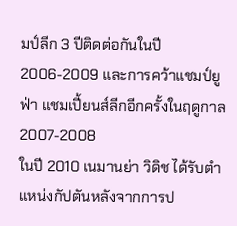มป์ลีก 3 ปีติดต่อกันในปี 2006-2009 และการคว้าแชมป์ยูฟ่า แชมเปี้ยนส์ลีกอีกครั้งในฤดูกาล 2007-2008
ในปี 2010 เนมานย่า วิดิช ได้รับตำแหน่งกัปตันหลังจากการป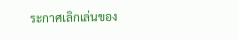ระกาศเลิกเล่นของ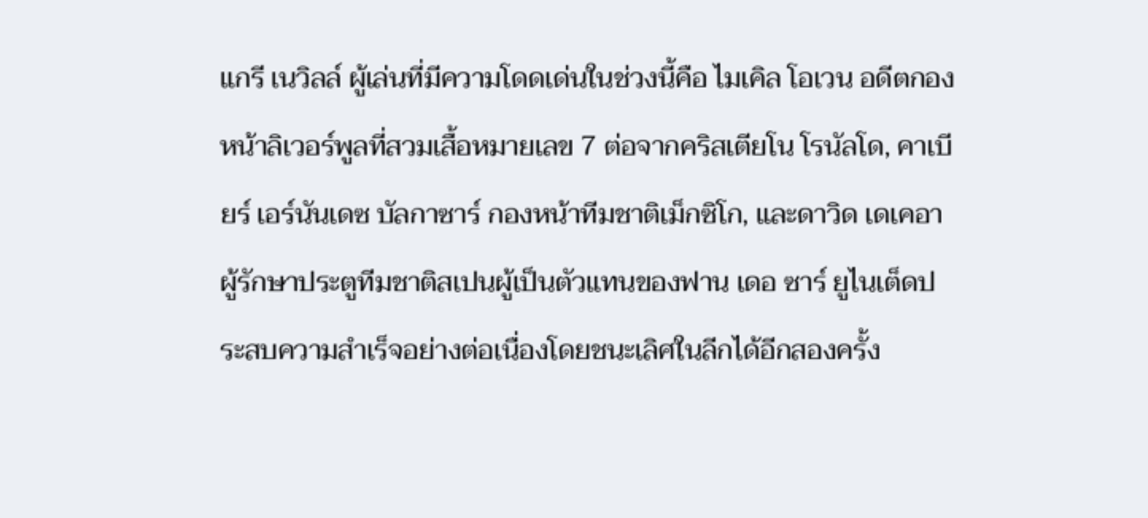แกรี เนวิลล์ ผู้เล่นที่มีความโดดเด่นในช่วงนี้คือ ไมเคิล โอเวน อดีตกองหน้าลิเวอร์พูลที่สวมเสื้อหมายเลข 7 ต่อจากคริสเตียโน โรนัลโด, คาเบียร์ เอร์นันเดซ บัลกาซาร์ กองหน้าทีมชาติเม็กซิโก, และดาวิด เดเคอา ผู้รักษาประตูทีมชาติสเปนผู้เป็นตัวแทนของฟาน เดอ ซาร์ ยูไนเต็ดประสบความสำเร็จอย่างต่อเนื่องโดยชนะเลิศในลีกได้อีกสองครั้ง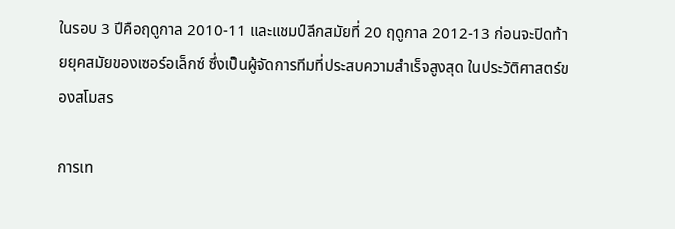ในรอบ 3 ปีคือฤดูกาล 2010-11 และแชมป์ลีกสมัยที่ 20 ฤดูกาล 2012-13 ก่อนจะปิดท้ายยุคสมัยของเซอร์อเล็กซ์ ซึ่งเป็นผู้จัดการทีมที่ประสบความสำเร็จสูงสุด ในประวัติศาสตร์ของสโมสร

การเท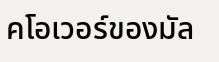คโอเวอร์ของมัล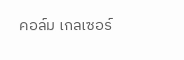คอล์ม เกลเซอร์